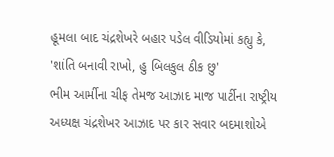હૂમલા બાદ ચંદ્રશેખરે બહાર પડેલ વીડિયોમાં કહ્યુ કે, 'શાંતિ બનાવી રાખો, હુ બિલકુલ ઠીક છુ'
ભીમ આર્મીના ચીફ તેમજ આઝાદ માજ પાર્ટીના રાષ્ટ્રીય અધ્યક્ષ ચંદ્રશેખર આઝાદ પર કાર સવાર બદમાશોએ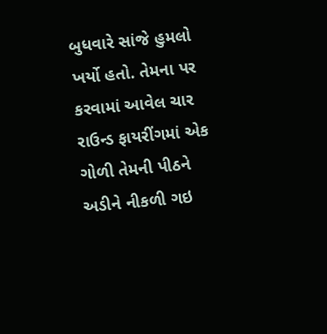બુધવારે સાંજે હુમલો ખર્યો હતો. તેમના પર કરવામાં આવેલ ચાર રાઉન્ડ ફાયરીંગમાં એક ગોળી તેમની પીઠને અડીને નીકળી ગઇ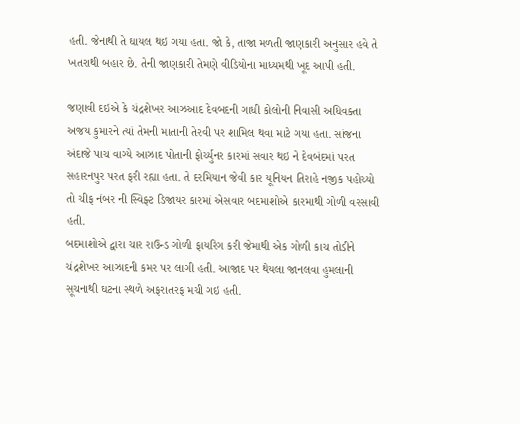હતી. જેનાથી તે ઘાયલ થઇ ગયા હતા. જો કે, તાજા મળતી જાણકારી અનુસાર હવે તે ખતરાથી બહાર છે. તેની જાણકારી તેમણે વીડિયોના માધ્યમથી ખૂદ આપી હતી.

જણાવી દઇએ કે ચંદ્રશેખર આઝઆદ દેવબદની ગાધી કોલોની નિવાસી અધિવક્તા અજય કુમારને ત્યાં તેમની માતાની તેરવી પર શામિલ થવા માટે ગયા હતા. સાંજના અંદાજે પાચ વાગ્યે આઝાદ પોતાની ફોર્ચ્યુનર કારમાં સવાર થઇ ને દેવબંદમાં પરત સહારનપુર પરત ફરી રહ્યા હતા. તે દરમિયાન જેવી કાર યૂનિયન તિરાહે નજીક પહોચ્યો તો ચીફ નંબર ની સ્વિફ્ટ ડિજાયર કારમાં એસવાર બદમાશોએ કારમાથી ગોળી વરસાવી હતી.
બદમાશોએ દ્વારા ચાર રાઉન્ડ ગોળી ફાયરિગ કરી જેમાથી એક ગોળી કાચ તોડીને ચંદ્રશેખર આઝાદની કમર પર લાગી હતી. આજાદ પર થેયલા જાનલવા હુમલાની સૂચનાથી ઘટના સ્થળે અફરાતરફ મચી ગઇ હતી.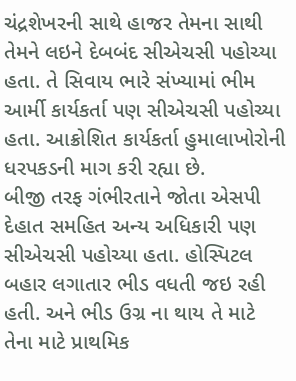ચંદ્રશેખરની સાથે હાજર તેમના સાથી તેમને લઇને દેબબંદ સીએચસી પહોચ્યા હતા. તે સિવાય ભારે સંખ્યામાં ભીમ આર્મી કાર્યકર્તા પણ સીએચસી પહોચ્યા હતા. આક્રોશિત કાર્યકર્તા હુમાલાખોરોની ધરપકડની માગ કરી રહ્યા છે.
બીજી તરફ ગંભીરતાને જોતા એસપી દેહાત સમહિત અન્ય અધિકારી પણ સીએચસી પહોચ્યા હતા. હોસ્પિટલ બહાર લગાતાર ભીડ વધતી જઇ રહી હતી. અને ભીડ ઉગ્ર ના થાય તે માટે તેના માટે પ્રાથમિક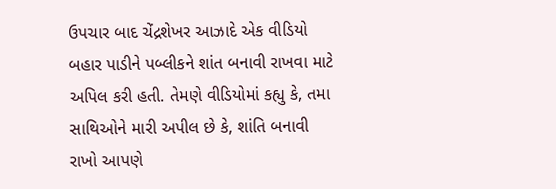ઉપચાર બાદ ચેંદ્રશેખર આઝાદે એક વીડિયો બહાર પાડીને પબ્લીકને શાંત બનાવી રાખવા માટે અપિલ કરી હતી. તેમણે વીડિયોમાં કહ્યુ કે, તમા સાથિઓને મારી અપીલ છે કે, શાંતિ બનાવી રાખો આપણે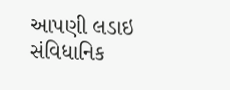આપણી લડાઇ સંવિધાનિક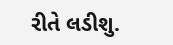રીતે લડીશુ.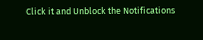Click it and Unblock the Notifications